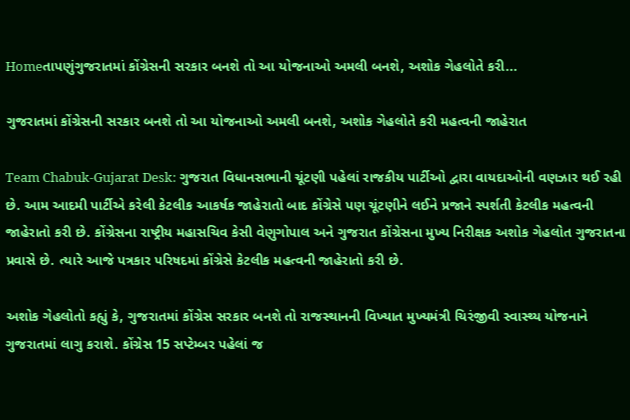Homeતાપણુંગુજરાતમાં કોંગ્રેસની સરકાર બનશે તો આ યોજનાઓ અમલી બનશે, અશોક ગેહલોતે કરી...

ગુજરાતમાં કોંગ્રેસની સરકાર બનશે તો આ યોજનાઓ અમલી બનશે, અશોક ગેહલોતે કરી મહત્વની જાહેરાત

Team Chabuk-Gujarat Desk: ગુજરાત વિધાનસભાની ચૂંટણી પહેલાં રાજકીય પાર્ટીઓ દ્વારા વાયદાઓની વણઝાર થઈ રહી છે. આમ આદમી પાર્ટીએ કરેલી કેટલીક આકર્ષક જાહેરાતો બાદ કોંગ્રેસે પણ ચૂંટણીને લઈને પ્રજાને સ્પર્શતી કેટલીક મહત્વની જાહેરાતો કરી છે. કોંગ્રેસના રાષ્ટ્રીય મહાસચિવ કેસી વેણુગોપાલ અને ગુજરાત કોંગ્રેસના મુખ્ય નિરીક્ષક અશોક ગેહલોત ગુજરાતના પ્રવાસે છે. ત્યારે આજે પત્રકાર પરિષદમાં કોંગ્રેસે કેટલીક મહત્વની જાહેરાતો કરી છે.

અશોક ગેહલોતો કહ્યું કે, ગુજરાતમાં કોંગ્રેસ સરકાર બનશે તો રાજસ્થાનની વિખ્યાત મુખ્યમંત્રી ચિરંજીવી સ્વાસ્થ્ય યોજનાને ગુજરાતમાં લાગુ કરાશે. કોંગ્રેસ 15 સપ્ટેમ્બર પહેલાં જ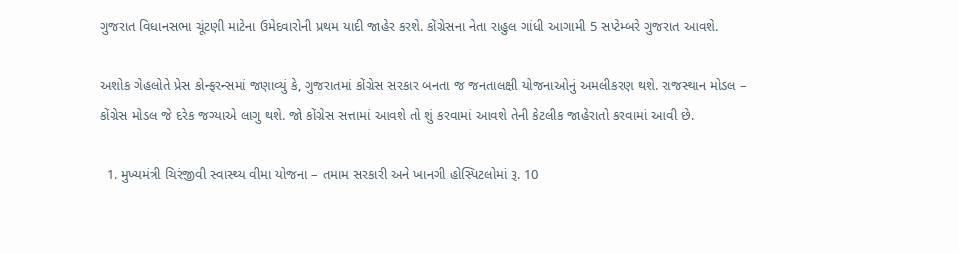ગુજરાત વિધાનસભા ચૂંટણી માટેના ઉમેદવારોની પ્રથમ યાદી જાહેર કરશે. કોંગ્રેસના નેતા રાહુલ ગાંધી આગામી 5 સપ્ટેમ્બરે ગુજરાત આવશે.

અશોક ગેહલોતે પ્રેસ કોન્ફરન્સમાં જણાવ્યું કે, ગુજરાતમાં કોંગ્રેસ સરકાર બનતા જ જનતાલક્ષી યોજનાઓનું અમલીકરણ થશે. રાજસ્થાન મોડલ – કોંગ્રેસ મોડલ જે દરેક જગ્યાએ લાગુ થશે. જો કોંગ્રેસ સત્તામાં આવશે તો શું કરવામાં આવશે તેની કેટલીક જાહેરાતો કરવામાં આવી છે.

  1. મુખ્યમંત્રી ચિરંજીવી સ્વાસ્થ્ય વીમા યોજના – તમામ સરકારી અને ખાનગી હોસ્પિટલોમાં રૂ. 10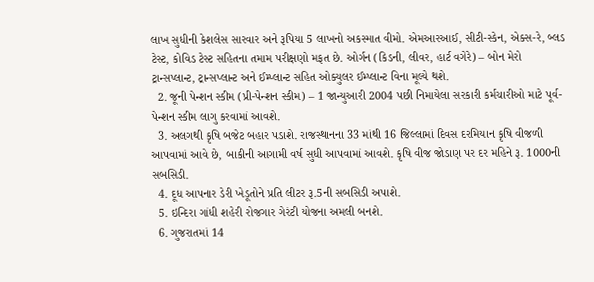લાખ સુધીની કેશલેસ સારવાર અને રૂપિયા 5 લાખનો અકસ્માત વીમો. એમઆરઆઈ, સીટી-સ્કેન, એક્સ-રે, બ્લડ ટેસ્ટ, કોવિડ ટેસ્ટ સહિતના તમામ પરીક્ષણો મફત છે. ઓર્ગન (કિડની, લીવર, હાર્ટ વગેરે) – બોન મેરો ટ્રાન્સપ્લાન્ટ, ટ્રાન્સપ્લાન્ટ અને ઈમ્પ્લાન્ટ સહિત ઓક્યુલર ઈમ્પ્લાન્ટ વિના મૂલ્યે થશે.
  2. જૂની પેન્શન સ્કીમ (પ્રી-પેન્શન સ્કીમ) – 1 જાન્યુઆરી 2004 પછી નિમાયેલા સરકારી કર્મચારીઓ માટે પૂર્વ-પેન્શન સ્કીમ લાગુ કરવામાં આવશે.
  3. અલગથી કૃષિ બજેટ બહાર પડાશે. રાજસ્થાનના 33 માંથી 16 જિલ્લામાં દિવસ દરમિયાન કૃષિ વીજળી આપવામાં આવે છે, બાકીની આગામી વર્ષ સુધી આપવામાં આવશે. કૃષિ વીજ જોડાણ પર દર મહિને રૂ. 1000ની સબસિડી.
  4. દૂધ આપનાર ડેરી ખેડૂતોને પ્રતિ લીટર રૂ.5ની સબસિડી અપાશે.
  5. ઇન્દિરા ગાંધી શહેરી રોજગાર ગેરંટી યોજના અમલી બનશે.
  6. ગુજરાતમાં 14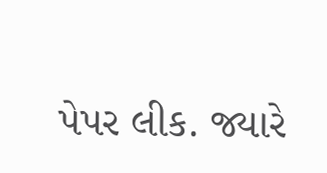પેપર લીક. જ્યારે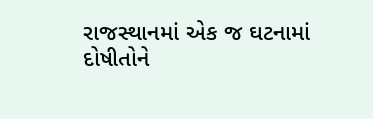રાજસ્થાનમાં એક જ ઘટનામાં દોષીતોને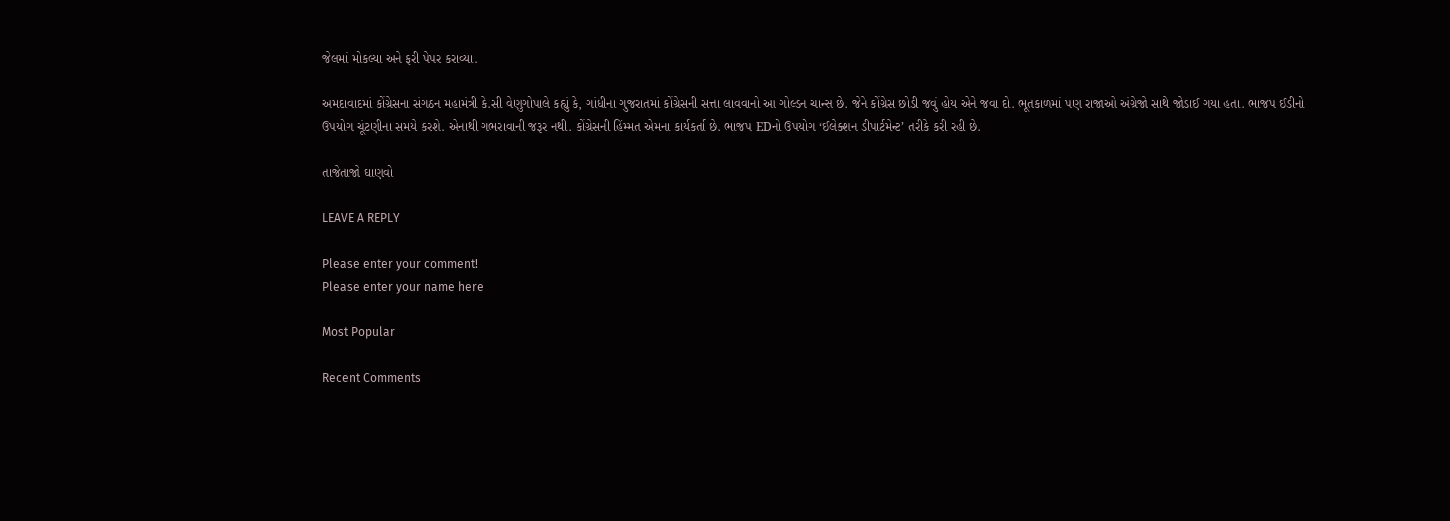જેલમાં મોકલ્યા અને ફરી પેપર કરાવ્યા.

અમદાવાદમાં કોંગ્રેસના સંગઠન મહામંત્રી કે.સી વેણુગોપાલે કહ્યું કે, ગાંધીના ગુજરાતમાં કોંગ્રેસની સત્તા લાવવાનો આ ગોલ્ડન ચાન્સ છે. જેને કોંગ્રેસ છોડી જવું હોય એને જવા દો. ભૂતકાળમાં પણ રાજાઓ અંગ્રેજો સાથે જોડાઈ ગયા હતા. ભાજપ ઈડીનો ઉપયોગ ચૂંટણીના સમયે કરશે. એનાથી ગભરાવાની જરૂર નથી. કોંગ્રેસની હિંમ્મત એમના કાર્યકર્તા છે. ભાજપ EDનો ઉપયોગ ‘ઈલેક્શન ડીપાર્ટમેન્ટ’ તરીકે કરી રહી છે.

તાજેતાજો ઘાણવો

LEAVE A REPLY

Please enter your comment!
Please enter your name here

Most Popular

Recent Comments